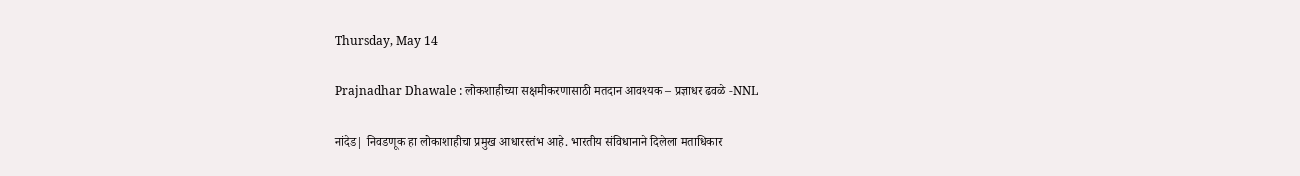Thursday, May 14

Prajnadhar Dhawale : लोकशाहीच्या सक्षमीकरणासाठी मतदान आवश्यक – प्रज्ञाधर ढवळे -NNL

नांदेड| निवडणूक हा लोकाशाहीचा प्रमुख आधारस्तंभ आहे. भारतीय संविधानाने दिलेला मताधिकार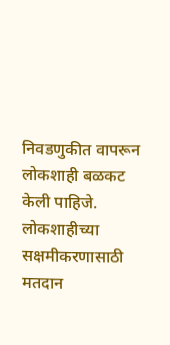निवडणुकीत वापरून लोकशाही बळकट केली पाहिजे. लोकशाहीच्या सक्षमीकरणासाठी मतदान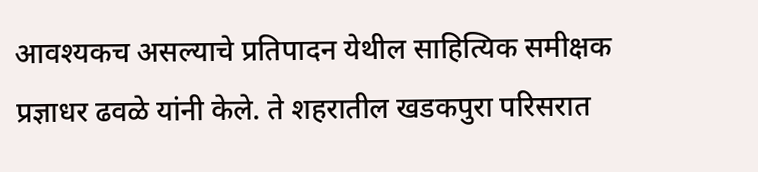आवश्यकच असल्याचे प्रतिपादन येथील साहित्यिक समीक्षक प्रज्ञाधर ढवळे यांनी केले. ते शहरातील खडकपुरा परिसरात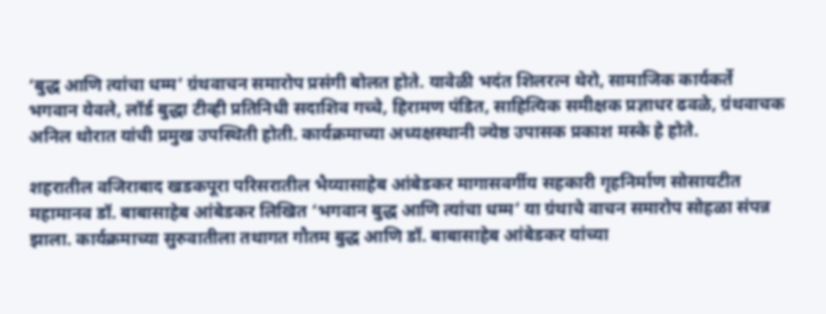‘बुद्ध आणि त्यांचा धम्म’ ग्रंथवाचन समारोप प्रसंगी बोलत होते. यावेळी भदंत शिलरत्न थेरो, सामाजिक कार्यकर्ते भगवान येवले, लॉर्ड बुद्धा टीव्ही प्रतिनिधी सदाशिव गच्चे, हिरामण पंडित, साहित्यिक समीक्षक प्रज्ञाधर ढवळे, ग्रंथवाचक अनिल थोरात यांची प्रमुख उपस्थिती होती. कार्यक्रमाच्या अध्यक्षस्थानी ज्येष्ठ उपासक प्रकाश मस्के हे होते.

शहरातील वजिराबाद खडकपूरा परिसरातील भैय्यासाहेब आंबेडकर मागासवर्गीय सहकारी गृहनिर्माण सोसायटीत महामानव डॉ. बाबासाहेब आंबेडकर लिखित ‘भगवान बुद्ध आणि त्यांचा धम्म’ या ग्रंथाचे वाचन समारोप सोहळा संपन्न झाला. कार्यक्रमाच्या सुरुवातीला तथागत गौतम बुद्ध आणि डॉ. बाबासाहेब आंबेडकर यांच्या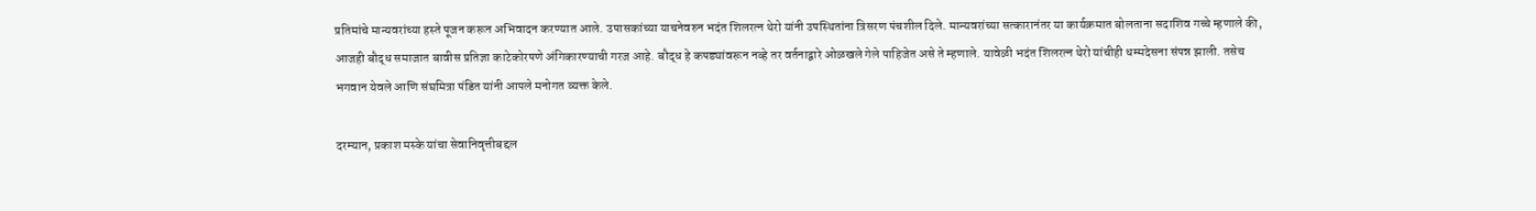प्रतिमांचे मान्यवरांच्या हस्ते पूजन करून अभिवादन करण्यात आले. उपासकांच्या याचनेवरुन भदंत शिलरत्न थेरो यांनी उपस्थितांना त्रिसरण पंचशील दिले. मान्यवरांच्या सत्कारानंतर या कार्यक्रमात बोलताना सदाशिव गच्चे म्हणाले की, आजही बौद्ध समाजात बावीस प्रतिज्ञा काटेकोरपणे अंगिकारण्याची गरज आहे. बौद्ध हे कपड्यांवरून नव्हे तर वर्तनाद्वारे ओळखले गेले पाहिजेत असे ते म्हणाले. यावेळी भदंत शिलरत्न थेरो यांचीही धम्मदेसना संपन्न झाली. तसेच भगवान येवले आणि संघमित्रा पंडित यांनी आपले मनोगत व्यक्त केले.

दरम्यान, प्रकाश मस्के यांचा सेवानिवृत्तीबद्दल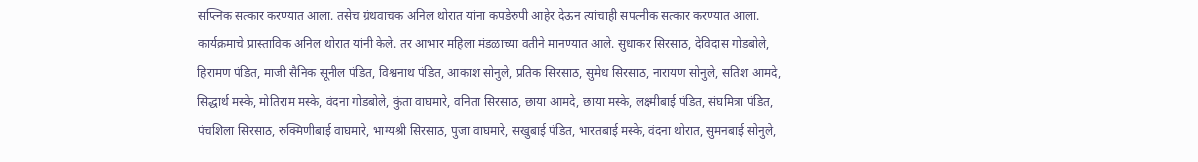सप्त्निक सत्कार करण्यात आला. तसेच ग्रंथवाचक अनिल थोरात यांना कपडेरुपी आहेर देऊन त्यांचाही सपत्नीक सत्कार करण्यात आला. कार्यक्रमाचे प्रास्ताविक अनिल थोरात यांनी केले. तर आभार महिला मंडळाच्या वतीने मानण्यात आले. सुधाकर सिरसाठ, देविदास गोडबोले, हिरामण पंडित, माजी सैनिक सूनील पंडित, विश्वनाथ पंडित, आकाश सोनुले, प्रतिक सिरसाठ, सुमेध सिरसाठ, नारायण सोनुले, सतिश आमदे, सिद्धार्थ मस्के, मोतिराम मस्के, वंदना गोडबोले, कुंता वाघमारे, वनिता सिरसाठ, छाया आमदे, छाया मस्के, लक्ष्मीबाई पंडित, संघमित्रा पंडित, पंचशिला सिरसाठ, रुक्मिणीबाई वाघमारे, भाग्यश्री सिरसाठ, पुजा वाघमारे, सखुबाई पंडित, भारतबाई मस्के, वंदना थोरात, सुमनबाई सोनुले,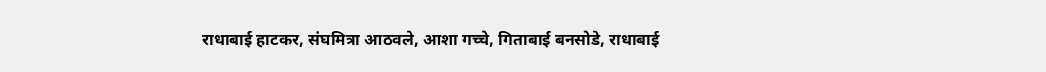राधाबाई हाटकर, संघमित्रा आठवले, आशा गच्चे, गिताबाई बनसोडे, राधाबाई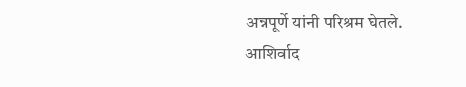अन्नपूर्णे यांनी परिश्रम घेतले. आशिर्वाद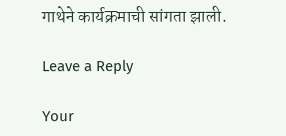गाथेने कार्यक्रमाची सांगता झाली.

Leave a Reply

Your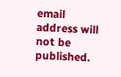email address will not be published.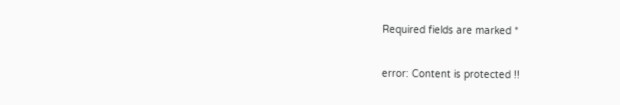Required fields are marked *

error: Content is protected !!